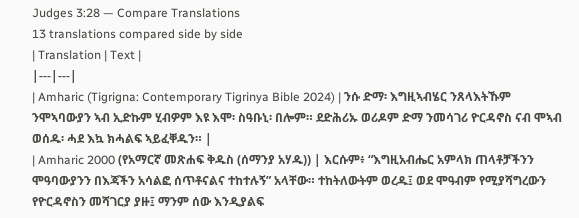Judges 3:28 — Compare Translations
13 translations compared side by side
| Translation | Text |
|---|---|
| Amharic (Tigrigna: Contemporary Tigrinya Bible 2024) | ንሱ ድማ፡ እግዚኣብሄር ንጸላእትኹም ንሞኣባውያን ኣብ ኢድኩም ሂብዎም እዩ እሞ፡ ስዓቡኒ፡ በሎም። ደድሕሪኡ ወሪዶም ድማ ንመሳገሪ ዮርዳኖስ ናብ ሞኣብ ወሰዱ፡ ሓደ እኳ ክሓልፍ ኣይፈቐዱን። |
| Amharic 2000 (የአማርኛ መጽሐፍ ቅዱስ (ሰማንያ አሃዱ)) | እርሱም፥ “እግዚአብሔር አምላክ ጠላቶቻችንን ሞዓባውያንን በእጃችን አሳልፎ ሰጥቶናልና ተከተሉኝ” አላቸው። ተከትለውትም ወረዱ፤ ወደ ሞዓብም የሚያሻግረውን የዮርዳኖስን መሻገርያ ያዙ፤ ማንም ሰው እንዲያልፍ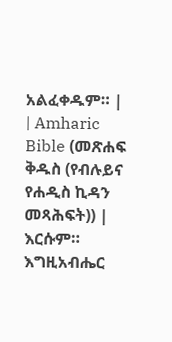አልፈቀዱም። |
| Amharic Bible (መጽሐፍ ቅዱስ (የብሉይና የሐዲስ ኪዳን መጻሕፍት)) | እርሱም። እግዚአብሔር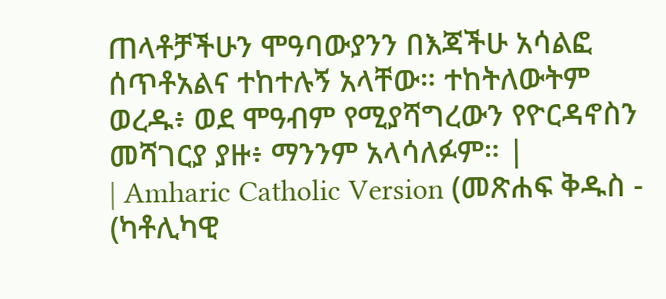ጠላቶቻችሁን ሞዓባውያንን በእጃችሁ አሳልፎ ሰጥቶአልና ተከተሉኝ አላቸው። ተከትለውትም ወረዱ፥ ወደ ሞዓብም የሚያሻግረውን የዮርዳኖስን መሻገርያ ያዙ፥ ማንንም አላሳለፉም። |
| Amharic Catholic Version (መጽሐፍ ቅዱስ - (ካቶሊካዊ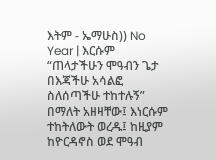እትም - ኤማሁስ)) No Year | እርሱም “ጠላታችሁን ሞዓብን ጌታ በእጃችሁ አሳልፎ ስለሰጣችሁ ተከተሉኝ” በማለት አዘዛቸው፤ እነርሱም ተከትለውት ወረዱ፤ ከዚያም ከዮርዳኖስ ወደ ሞዓብ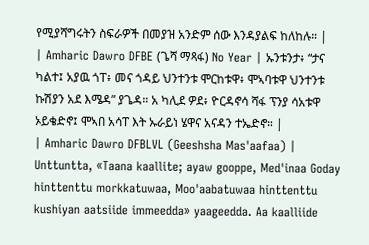የሚያሻግሩትን ስፍራዎች በመያዝ አንድም ሰው እንዳያልፍ ከለከሉ። |
| Amharic Dawro DFBE (ጌሻ ማጻፋ) No Year | ኡንቱንታ፥ “ታና ካልተ፤ አያዉ ጎፐ፥ መና ጎዳይ ህንተንቱ ሞርከቱዋ፥ ሞኣባቱዋ ህንተንቱ ኩሽያን አደ እሜዳ” ያጌዳ። አ ካሊደ ዎደ፥ ዮርዳኖሳ ሻፋ ፕንያ ሳአቱዋ ኦይቄድኖ፤ ሞኣበ አሳፐ እት ኡራይነ ሄዋና አናዳን ተኤድኖ። |
| Amharic Dawro DFBLVL (Geeshsha Mas'aafaa) | Unttuntta, «Taana kaallite; ayaw gooppe, Med'inaa Goday hinttenttu morkkatuwaa, Moo'aabatuwaa hinttenttu kushiyan aatsiide immeedda» yaageedda. Aa kaalliide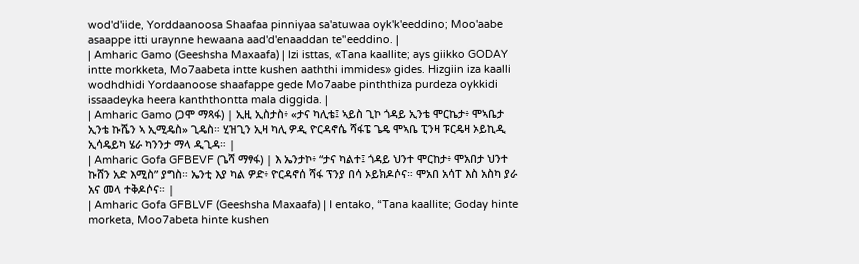wod'd'iide, Yorddaanoosa Shaafaa pinniyaa sa'atuwaa oyk'k'eeddino; Moo'aabe asaappe itti uraynne hewaana aad'd'enaaddan te"eeddino. |
| Amharic Gamo (Geeshsha Maxaafa) | Izi isttas, «Tana kaallite; ays giikko GODAY intte morkketa, Mo7aabeta intte kushen aaththi immides» gides. Hizgiin iza kaalli wodhdhidi Yordaanoose shaafappe gede Mo7aabe pinththiza purdeza oykkidi issaadeyka heera kanththontta mala diggida. |
| Amharic Gamo (ጋሞ ማጻፋ) | ኢዚ ኢስታስ፥ «ታና ካሊቴ፤ ኣይስ ጊኮ ጎዳይ ኢንቴ ሞርኬታ፥ ሞኣቤታ ኢንቴ ኩሼን ኣ ኢሚዴስ» ጊዴስ። ሂዝጊን ኢዛ ካሊ ዎዲ ዮርዳኖሴ ሻፋፔ ጌዴ ሞኣቤ ፒንዛ ፑርዴዛ ኦይኪዲ ኢሳዴይካ ሄራ ካንንታ ማላ ዲጊዳ። |
| Amharic Gofa GFBEVF (ጌሻ ማፃፋ) | እ ኤንታኮ፥ “ታና ካልተ፤ ጎዳይ ህንተ ሞርከታ፥ ሞአበታ ህንተ ኩሸን አድ እሚስ” ያግስ። ኤንቲ እያ ካል ዎድ፥ ዮርዳኖሰ ሻፋ ፕንያ በሳ ኦይክዶሶና። ሞአበ አሳፐ እስ አስካ ያራ አና መላ ተቅዶሶና። |
| Amharic Gofa GFBLVF (Geeshsha Maxaafa) | I entako, “Tana kaallite; Goday hinte morketa, Moo7abeta hinte kushen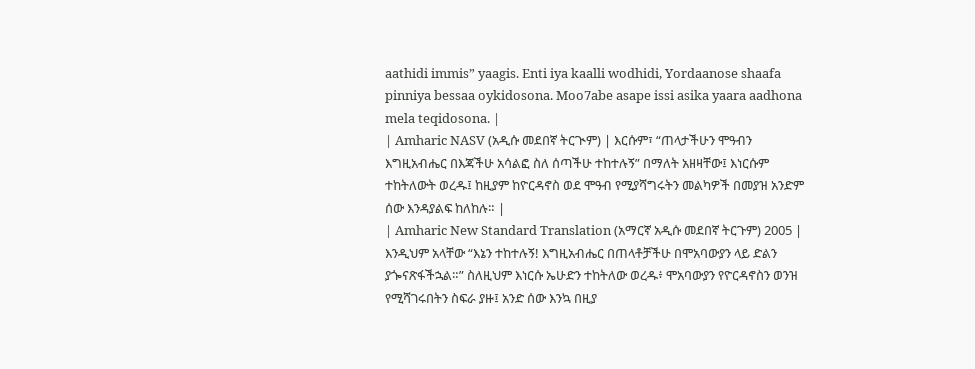aathidi immis” yaagis. Enti iya kaalli wodhidi, Yordaanose shaafa pinniya bessaa oykidosona. Moo7abe asape issi asika yaara aadhona mela teqidosona. |
| Amharic NASV (አዲሱ መደበኛ ትርጒም) | እርሱም፣ “ጠላታችሁን ሞዓብን እግዚአብሔር በእጃችሁ አሳልፎ ስለ ሰጣችሁ ተከተሉኝ” በማለት አዘዛቸው፤ እነርሱም ተከትለውት ወረዱ፤ ከዚያም ከዮርዳኖስ ወደ ሞዓብ የሚያሻግሩትን መልካዎች በመያዝ አንድም ሰው እንዳያልፍ ከለከሉ። |
| Amharic New Standard Translation (አማርኛ አዲሱ መደበኛ ትርጉም) 2005 | እንዲህም አላቸው “እኔን ተከተሉኝ! እግዚአብሔር በጠላቶቻችሁ በሞአባውያን ላይ ድልን ያጐናጽፋችኋል።” ስለዚህም እነርሱ ኤሁድን ተከትለው ወረዱ፥ ሞአባውያን የዮርዳኖስን ወንዝ የሚሻገሩበትን ስፍራ ያዙ፤ አንድ ሰው እንኳ በዚያ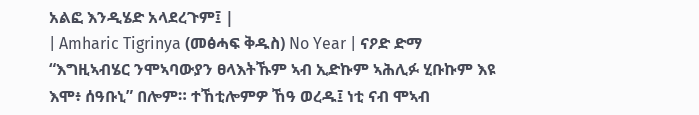አልፎ እንዲሄድ አላደረጉም፤ |
| Amharic Tigrinya (መፅሓፍ ቅዱስ) No Year | ናዖድ ድማ “እግዚኣብሄር ንሞኣባውያን ፀላእትኹም ኣብ ኢድኩም ኣሕሊፉ ሂቡኩም እዩ እሞ፥ ሰዓቡኒ” በሎም። ተኸቲሎምዎ ኸዓ ወረዱ፤ ነቲ ናብ ሞኣብ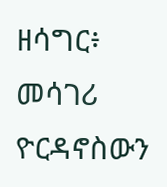ዘሳግር፥ መሳገሪ ዮርዳኖስውን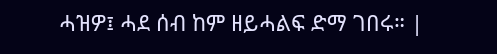ሓዝዎ፤ ሓደ ሰብ ከም ዘይሓልፍ ድማ ገበሩ። |